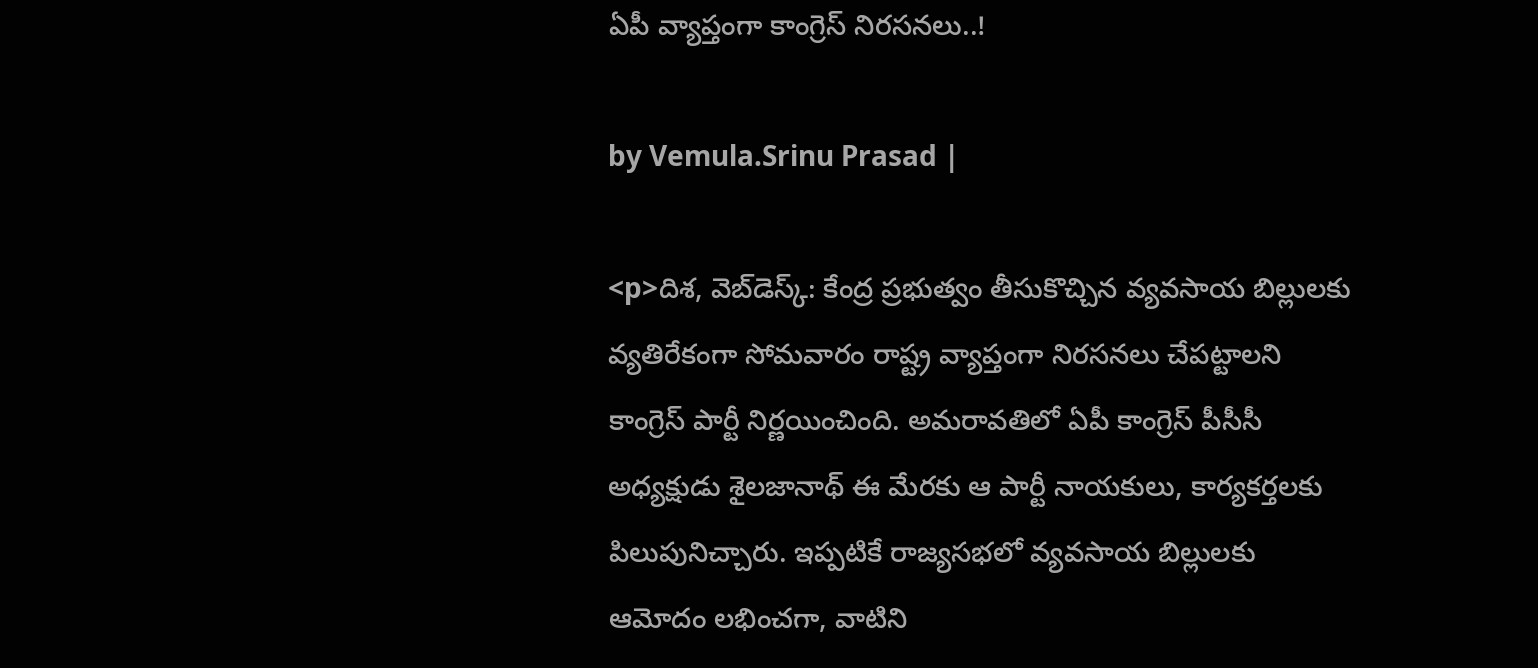ఏపీ వ్యాప్తంగా కాంగ్రెస్ నిరసనలు..!

by Vemula.Srinu Prasad |

<p>దిశ, వెబ్‌డెస్క్: కేంద్ర ప్రభుత్వం తీసుకొచ్చిన వ్యవసాయ బిల్లులకు వ్యతిరేకంగా సోమవారం రాష్ట్ర వ్యాప్తంగా నిరసనలు చేపట్టాలని కాంగ్రెస్ పార్టీ నిర్ణయించింది. అమరావతిలో ఏపీ కాంగ్రెస్ పీసీసీ అధ్యక్షుడు శైలజానాథ్ ఈ మేరకు ఆ పార్టీ నాయకులు, కార్యకర్తలకు పిలుపునిచ్చారు. ఇప్పటికే రాజ్యసభలో వ్యవసాయ బిల్లులకు ఆమోదం లభించగా, వాటిని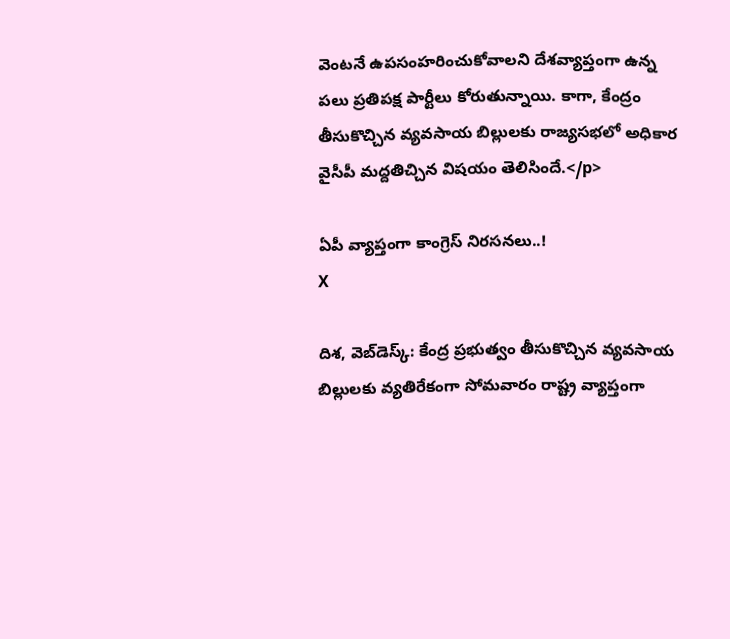వెంటనే ఉపసంహరించుకోవాలని దేశవ్యాప్తంగా ఉన్న పలు ప్రతిపక్ష పార్టీలు కోరుతున్నాయి. కాగా, కేంద్రం తీసుకొచ్చిన వ్యవసాయ బిల్లులకు రాజ్యసభలో అధికార వైసీపీ మద్దతిచ్చిన విషయం తెలిసిందే.</p>

ఏపీ వ్యాప్తంగా కాంగ్రెస్ నిరసనలు..!
X

దిశ, వెబ్‌డెస్క్: కేంద్ర ప్రభుత్వం తీసుకొచ్చిన వ్యవసాయ బిల్లులకు వ్యతిరేకంగా సోమవారం రాష్ట్ర వ్యాప్తంగా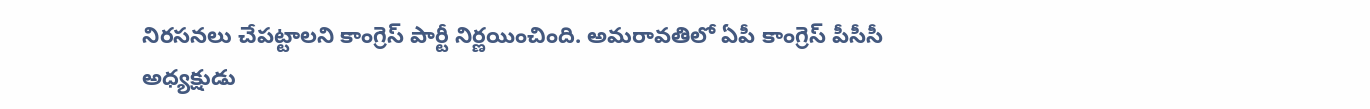నిరసనలు చేపట్టాలని కాంగ్రెస్ పార్టీ నిర్ణయించింది. అమరావతిలో ఏపీ కాంగ్రెస్ పీసీసీ అధ్యక్షుడు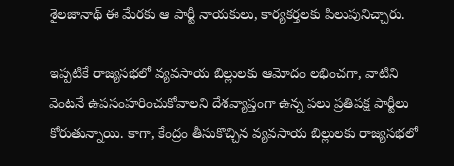శైలజానాథ్ ఈ మేరకు ఆ పార్టీ నాయకులు, కార్యకర్తలకు పిలుపునిచ్చారు.

ఇప్పటికే రాజ్యసభలో వ్యవసాయ బిల్లులకు ఆమోదం లభించగా, వాటిని వెంటనే ఉపసంహరించుకోవాలని దేశవ్యాప్తంగా ఉన్న పలు ప్రతిపక్ష పార్టీలు కోరుతున్నాయి. కాగా, కేంద్రం తీసుకొచ్చిన వ్యవసాయ బిల్లులకు రాజ్యసభలో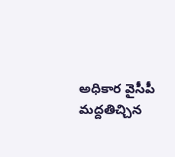అధికార వైసీపీ మద్దతిచ్చిన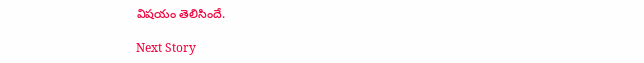విషయం తెలిసిందే.

Next Story